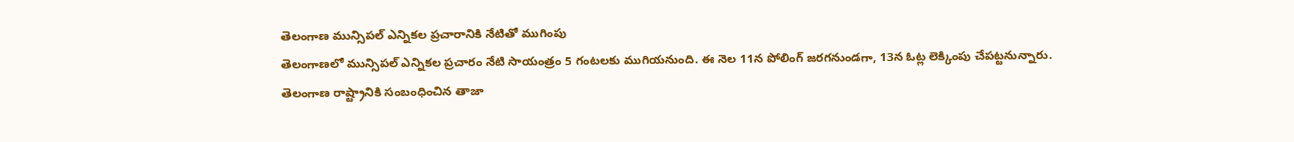తెలంగాణ మున్సిపల్ ఎన్నికల ప్రచారానికి నేటితో ముగింపు
తెలంగాణలో మున్సిపల్ ఎన్నికల ప్రచారం నేటి సాయంత్రం 5 గంటలకు ముగియనుంది. ఈ నెల 11న పోలింగ్ జరగనుండగా, 13న ఓట్ల లెక్కింపు చేపట్టనున్నారు.
తెలంగాణ రాష్ట్రానికి సంబంధించిన తాజా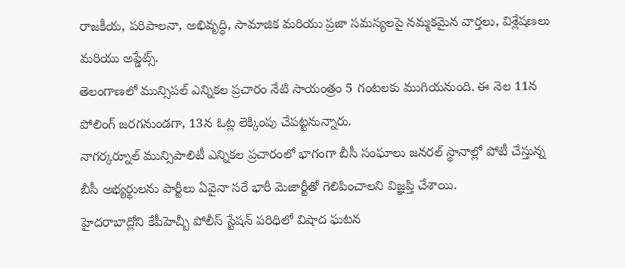రాజకీయ, పరిపాలనా, అభివృద్ధి, సామాజిక మరియు ప్రజా సమస్యలపై నమ్మకమైన వార్తలు, విశ్లేషణలు మరియు అప్డేట్స్.
తెలంగాణలో మున్సిపల్ ఎన్నికల ప్రచారం నేటి సాయంత్రం 5 గంటలకు ముగియనుంది. ఈ నెల 11న పోలింగ్ జరగనుండగా, 13న ఓట్ల లెక్కింపు చేపట్టనున్నారు.
నాగర్కర్నూల్ మున్సిపాలిటీ ఎన్నికల ప్రచారంలో భాగంగా బీసీ సంఘాలు జనరల్ స్థానాల్లో పోటీ చేస్తున్న బీసీ అభ్యర్థులను పార్టీలు ఏవైనా సరే భారీ మెజార్టీతో గెలిపించాలని విజ్ఞప్తి చేశాయి.
హైదరాబాద్లోని కేపీహెచ్బీ పోలీస్ స్టేషన్ పరిధిలో విషాద ఘటన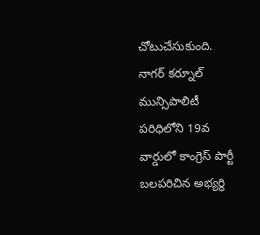చోటుచేసుకుంది.
నాగర్ కర్నూల్ మున్సిపాలిటీ పరిధిలోని 19వ వార్డులో కాంగ్రెస్ పార్టీ బలపరిచిన అభ్యర్థి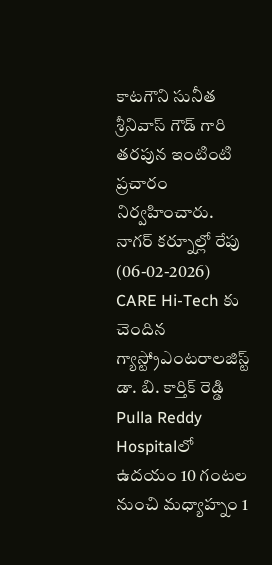కాటగౌని సునీత శ్రీనివాస్ గౌడ్ గారి తరపున ఇంటింటి ప్రచారం నిర్వహించారు.
నాగర్ కర్నూల్లో రేపు (06-02-2026) CARE Hi-Tech కు చెందిన గ్యాస్ట్రోఎంటరాలజిస్ట్ డా. బి. కార్తిక్ రెడ్డి Pulla Reddy Hospitalలో ఉదయం 10 గంటల నుంచి మధ్యాహ్నం 1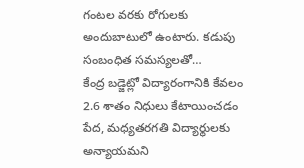గంటల వరకు రోగులకు అందుబాటులో ఉంటారు. కడుపు సంబంధిత సమస్యలతో…
కేంద్ర బడ్జెట్లో విద్యారంగానికి కేవలం 2.6 శాతం నిధులు కేటాయించడం పేద, మధ్యతరగతి విద్యార్థులకు అన్యాయమని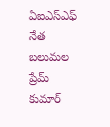ఏఐఎస్ఎఫ్ నేత బలుమల ప్రేమ్ కుమార్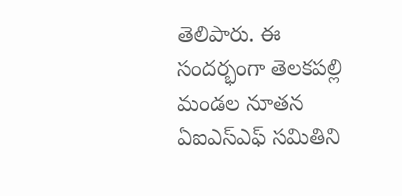తెలిపారు. ఈ సందర్భంగా తెలకపల్లి మండల నూతన ఏఐఎస్ఎఫ్ సమితిని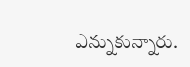ఎన్నుకున్నారు.